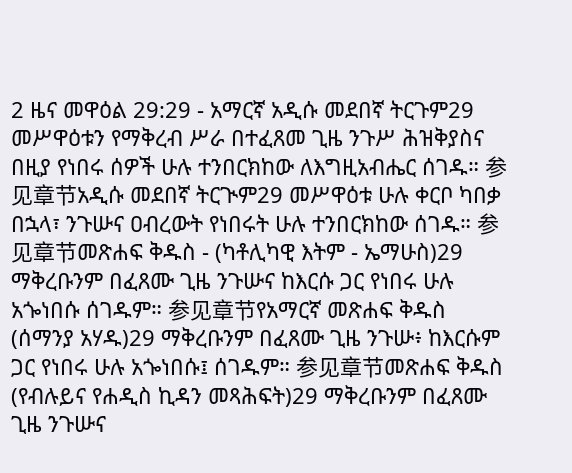2 ዜና መዋዕል 29:29 - አማርኛ አዲሱ መደበኛ ትርጉም29 መሥዋዕቱን የማቅረብ ሥራ በተፈጸመ ጊዜ ንጉሥ ሕዝቅያስና በዚያ የነበሩ ሰዎች ሁሉ ተንበርክከው ለእግዚአብሔር ሰገዱ። 参见章节አዲሱ መደበኛ ትርጒም29 መሥዋዕቱ ሁሉ ቀርቦ ካበቃ በኋላ፣ ንጉሡና ዐብረውት የነበሩት ሁሉ ተንበርክከው ሰገዱ። 参见章节መጽሐፍ ቅዱስ - (ካቶሊካዊ እትም - ኤማሁስ)29 ማቅረቡንም በፈጸሙ ጊዜ ንጉሡና ከእርሱ ጋር የነበሩ ሁሉ አጐነበሱ ሰገዱም። 参见章节የአማርኛ መጽሐፍ ቅዱስ (ሰማንያ አሃዱ)29 ማቅረቡንም በፈጸሙ ጊዜ ንጉሡ፥ ከእርሱም ጋር የነበሩ ሁሉ አጐነበሱ፤ ሰገዱም። 参见章节መጽሐፍ ቅዱስ (የብሉይና የሐዲስ ኪዳን መጻሕፍት)29 ማቅረቡንም በፈጸሙ ጊዜ ንጉሡና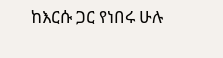ከእርሱ ጋር የነበሩ ሁሉ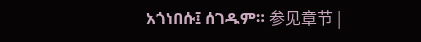አጎነበሱ፤ ሰገዱም። 参见章节 |